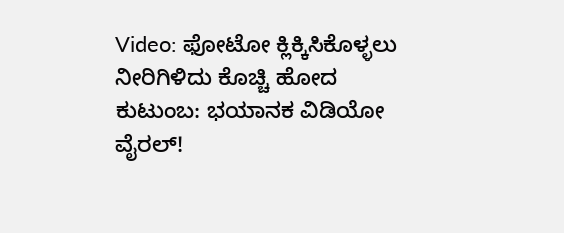Video: ಫೋಟೋ ಕ್ಲಿಕ್ಕಿಸಿಕೊಳ್ಳಲು ನೀರಿಗಿಳಿದು ಕೊಚ್ಚಿ ಹೋದ ಕುಟುಂಬ: ಭಯಾನಕ ವಿಡಿಯೋ ವೈರಲ್!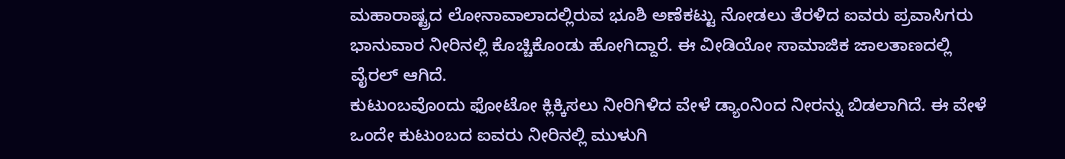ಮಹಾರಾಷ್ಟ್ರದ ಲೋನಾವಾಲಾದಲ್ಲಿರುವ ಭೂಶಿ ಅಣೆಕಟ್ಟು ನೋಡಲು ತೆರಳಿದ ಐವರು ಪ್ರವಾಸಿಗರು ಭಾನುವಾರ ನೀರಿನಲ್ಲಿ ಕೊಚ್ಚಿಕೊಂಡು ಹೋಗಿದ್ದಾರೆ. ಈ ವೀಡಿಯೋ ಸಾಮಾಜಿಕ ಜಾಲತಾಣದಲ್ಲಿ ವೈರಲ್ ಆಗಿದೆ.
ಕುಟುಂಬವೊಂದು ಫೋಟೋ ಕ್ಲಿಕ್ಕಿಸಲು ನೀರಿಗಿಳಿದ ವೇಳೆ ಡ್ಯಾಂನಿಂದ ನೀರನ್ನು ಬಿಡಲಾಗಿದೆ. ಈ ವೇಳೆ ಒಂದೇ ಕುಟುಂಬದ ಐವರು ನೀರಿನಲ್ಲಿ ಮುಳುಗಿ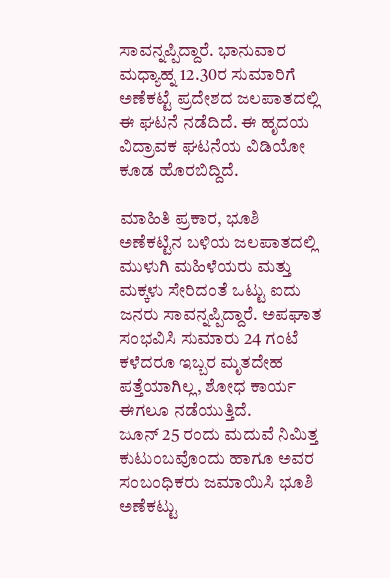ಸಾವನ್ನಪ್ಪಿದ್ದಾರೆ. ಭಾನುವಾರ ಮಧ್ಯಾಹ್ನ 12.30ರ ಸುಮಾರಿಗೆ ಅಣೆಕಟ್ಟೆ ಪ್ರದೇಶದ ಜಲಪಾತದಲ್ಲಿ ಈ ಘಟನೆ ನಡೆದಿದೆ. ಈ ಹೃದಯ ವಿದ್ರಾವಕ ಘಟನೆಯ ವಿಡಿಯೋ ಕೂಡ ಹೊರಬಿದ್ದಿದೆ.

ಮಾಹಿತಿ ಪ್ರಕಾರ, ಭೂಶಿ ಅಣೆಕಟ್ಟಿನ ಬಳಿಯ ಜಲಪಾತದಲ್ಲಿ ಮುಳುಗಿ ಮಹಿಳೆಯರು ಮತ್ತು ಮಕ್ಕಳು ಸೇರಿದಂತೆ ಒಟ್ಟು ಐದು ಜನರು ಸಾವನ್ನಪ್ಪಿದ್ದಾರೆ. ಅಪಘಾತ ಸಂಭವಿಸಿ ಸುಮಾರು 24 ಗಂಟೆ ಕಳೆದರೂ ಇಬ್ಬರ ಮೃತದೇಹ ಪತ್ತೆಯಾಗಿಲ್ಲ, ಶೋಧ ಕಾರ್ಯ ಈಗಲೂ ನಡೆಯುತ್ತಿದೆ.
ಜೂನ್ 25 ರಂದು ಮದುವೆ ನಿಮಿತ್ತ ಕುಟುಂಬವೊಂದು ಹಾಗೂ ಅವರ ಸಂಬಂಧಿಕರು ಜಮಾಯಿಸಿ ಭೂಶಿ ಅಣೆಕಟ್ಟು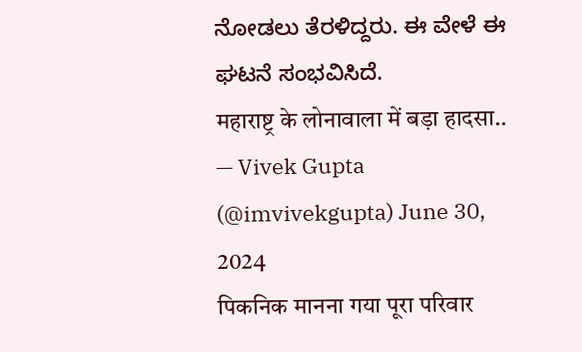ನೋಡಲು ತೆರಳಿದ್ದರು. ಈ ವೇಳೆ ಈ ಘಟನೆ ಸಂಭವಿಸಿದೆ.
महाराष्ट्र के लोनावाला में बड़ा हादसा..
— Vivek Gupta (@imvivekgupta) June 30, 2024
पिकनिक मानना गया पूरा परिवार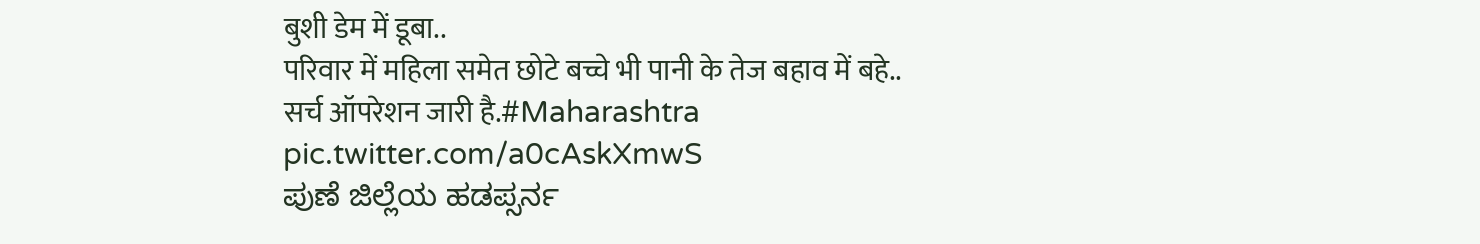बुशी डेम में डूबा..
परिवार में महिला समेत छोटे बच्चे भी पानी के तेज बहाव में बहे..
सर्च ऑपरेशन जारी है.#Maharashtra pic.twitter.com/a0cAskXmwS
ಪುಣೆ ಜಿಲ್ಲೆಯ ಹಡಪ್ಸರ್ನ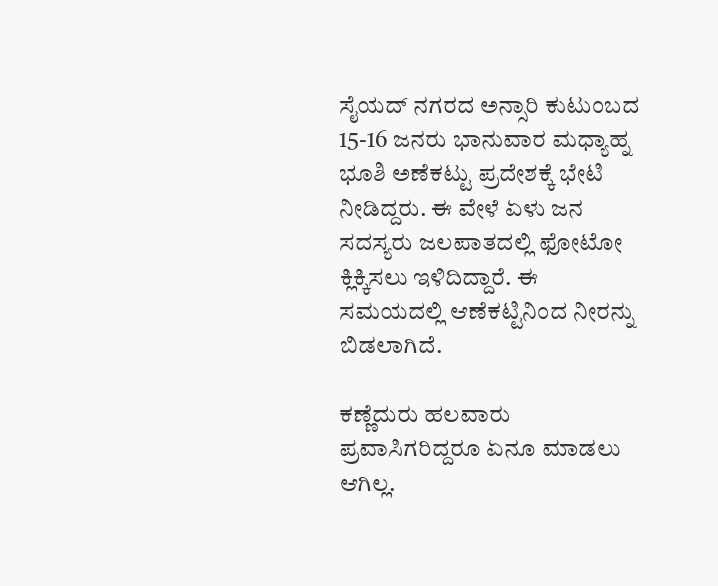ಸೈಯದ್ ನಗರದ ಅನ್ಸಾರಿ ಕುಟುಂಬದ 15-16 ಜನರು ಭಾನುವಾರ ಮಧ್ಯಾಹ್ನ ಭೂಶಿ ಅಣೆಕಟ್ಟು ಪ್ರದೇಶಕ್ಕೆ ಭೇಟಿ ನೀಡಿದ್ದರು. ಈ ವೇಳೆ ಏಳು ಜನ ಸದಸ್ಯರು ಜಲಪಾತದಲ್ಲಿ ಫೋಟೋ ಕ್ಲಿಕ್ಕಿಸಲು ಇಳಿದಿದ್ದಾರೆ. ಈ ಸಮಯದಲ್ಲಿ ಆಣೆಕಟ್ಟಿನಿಂದ ನೀರನ್ನು ಬಿಡಲಾಗಿದೆ.

ಕಣ್ಣೆದುರು ಹಲವಾರು ಪ್ರವಾಸಿಗರಿದ್ದರೂ ಏನೂ ಮಾಡಲು ಆಗಿಲ್ಲ.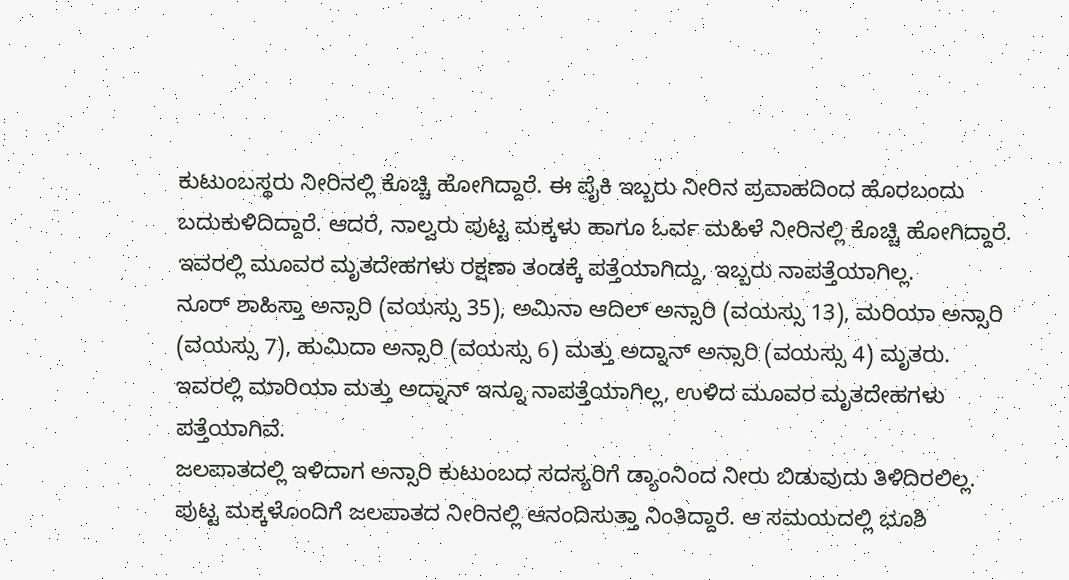ಕುಟುಂಬಸ್ಥರು ನೀರಿನಲ್ಲಿ ಕೊಚ್ಚಿ ಹೋಗಿದ್ದಾರೆ. ಈ ಪೈಕಿ ಇಬ್ಬರು ನೀರಿನ ಪ್ರವಾಹದಿಂದ ಹೊರಬಂದು ಬದುಕುಳಿದಿದ್ದಾರೆ. ಆದರೆ, ನಾಲ್ವರು ಪುಟ್ಟ ಮಕ್ಕಳು ಹಾಗೂ ಓರ್ವ ಮಹಿಳೆ ನೀರಿನಲ್ಲಿ ಕೊಚ್ಚಿ ಹೋಗಿದ್ದಾರೆ. ಇವರಲ್ಲಿ ಮೂವರ ಮೃತದೇಹಗಳು ರಕ್ಷಣಾ ತಂಡಕ್ಕೆ ಪತ್ತೆಯಾಗಿದ್ದು, ಇಬ್ಬರು ನಾಪತ್ತೆಯಾಗಿಲ್ಲ.
ನೂರ್ ಶಾಹಿಸ್ತಾ ಅನ್ಸಾರಿ (ವಯಸ್ಸು 35), ಅಮಿನಾ ಆದಿಲ್ ಅನ್ಸಾರಿ (ವಯಸ್ಸು 13), ಮರಿಯಾ ಅನ್ಸಾರಿ (ವಯಸ್ಸು 7), ಹುಮಿದಾ ಅನ್ಸಾರಿ (ವಯಸ್ಸು 6) ಮತ್ತು ಅದ್ನಾನ್ ಅನ್ಸಾರಿ (ವಯಸ್ಸು 4) ಮೃತರು. ಇವರಲ್ಲಿ ಮಾರಿಯಾ ಮತ್ತು ಅದ್ನಾನ್ ಇನ್ನೂ ನಾಪತ್ತೆಯಾಗಿಲ್ಲ, ಉಳಿದ ಮೂವರ ಮೃತದೇಹಗಳು ಪತ್ತೆಯಾಗಿವೆ.
ಜಲಪಾತದಲ್ಲಿ ಇಳಿದಾಗ ಅನ್ಸಾರಿ ಕುಟುಂಬದ ಸದಸ್ಯರಿಗೆ ಡ್ಯಾಂನಿಂದ ನೀರು ಬಿಡುವುದು ತಿಳಿದಿರಲಿಲ್ಲ. ಪುಟ್ಟ ಮಕ್ಕಳೊಂದಿಗೆ ಜಲಪಾತದ ನೀರಿನಲ್ಲಿ ಆನಂದಿಸುತ್ತಾ ನಿಂತಿದ್ದಾರೆ. ಆ ಸಮಯದಲ್ಲಿ ಭೂಶಿ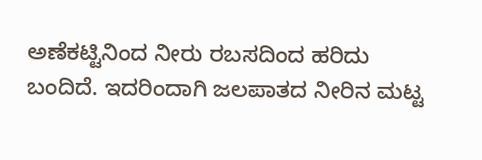ಅಣೆಕಟ್ಟಿನಿಂದ ನೀರು ರಬಸದಿಂದ ಹರಿದು ಬಂದಿದೆ. ಇದರಿಂದಾಗಿ ಜಲಪಾತದ ನೀರಿನ ಮಟ್ಟ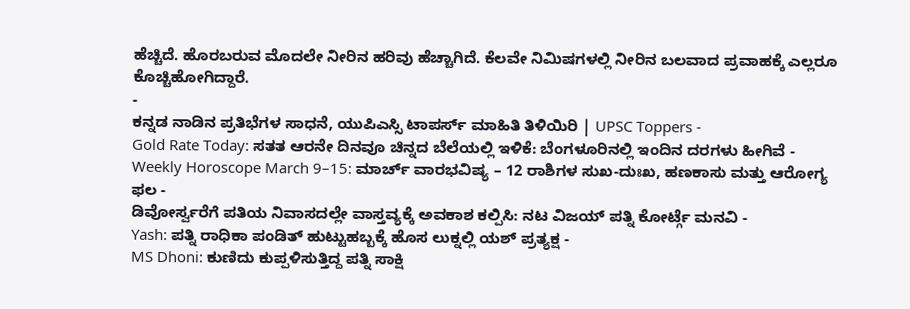ಹೆಚ್ಚಿದೆ. ಹೊರಬರುವ ಮೊದಲೇ ನೀರಿನ ಹರಿವು ಹೆಚ್ಚಾಗಿದೆ. ಕೆಲವೇ ನಿಮಿಷಗಳಲ್ಲಿ ನೀರಿನ ಬಲವಾದ ಪ್ರವಾಹಕ್ಕೆ ಎಲ್ಲರೂ ಕೊಚ್ಚಿಹೋಗಿದ್ದಾರೆ.
-
ಕನ್ನಡ ನಾಡಿನ ಪ್ರತಿಭೆಗಳ ಸಾಧನೆ, ಯುಪಿಎಸ್ಸಿ ಟಾಪರ್ಸ್ ಮಾಹಿತಿ ತಿಳಿಯಿರಿ | UPSC Toppers -
Gold Rate Today: ಸತತ ಆರನೇ ದಿನವೂ ಚಿನ್ನದ ಬೆಲೆಯಲ್ಲಿ ಇಳಿಕೆ: ಬೆಂಗಳೂರಿನಲ್ಲಿ ಇಂದಿನ ದರಗಳು ಹೀಗಿವೆ -
Weekly Horoscope March 9–15: ಮಾರ್ಚ್ ವಾರಭವಿಷ್ಯ – 12 ರಾಶಿಗಳ ಸುಖ-ದುಃಖ, ಹಣಕಾಸು ಮತ್ತು ಆರೋಗ್ಯ ಫಲ -
ಡಿವೋರ್ಸ್ವರೆಗೆ ಪತಿಯ ನಿವಾಸದಲ್ಲೇ ವಾಸ್ತವ್ಯಕ್ಕೆ ಅವಕಾಶ ಕಲ್ಪಿಸಿ: ನಟ ವಿಜಯ್ ಪತ್ನಿ ಕೋರ್ಟ್ಗೆ ಮನವಿ -
Yash: ಪತ್ನಿ ರಾಧಿಕಾ ಪಂಡಿತ್ ಹುಟ್ಟುಹಬ್ಬಕ್ಕೆ ಹೊಸ ಲುಕ್ನಲ್ಲಿ ಯಶ್ ಪ್ರತ್ಯಕ್ಷ -
MS Dhoni: ಕುಣಿದು ಕುಪ್ಪಳಿಸುತ್ತಿದ್ದ ಪತ್ನಿ ಸಾಕ್ಷಿ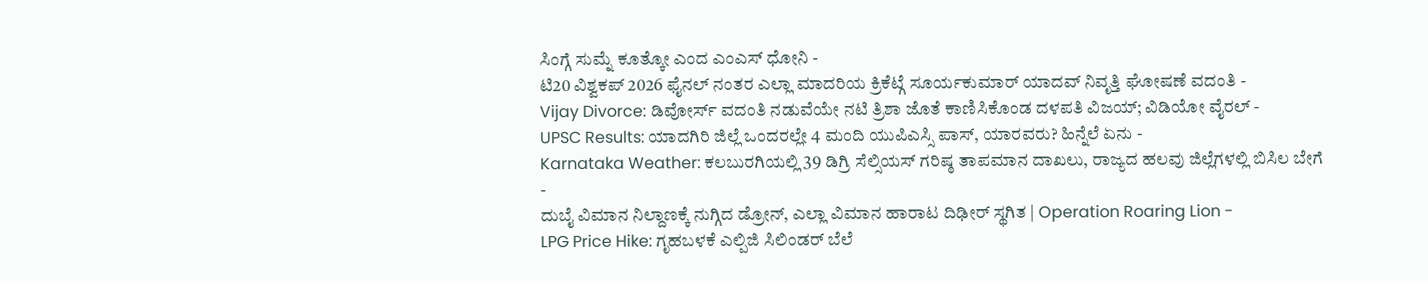ಸಿಂಗ್ಗೆ ಸುಮ್ನೆ ಕೂತ್ಕೋ ಎಂದ ಎಂಎಸ್ ಧೋನಿ -
ಟಿ20 ವಿಶ್ವಕಪ್ 2026 ಫೈನಲ್ ನಂತರ ಎಲ್ಲಾ ಮಾದರಿಯ ಕ್ರಿಕೆಟ್ಗೆ ಸೂರ್ಯಕುಮಾರ್ ಯಾದವ್ ನಿವೃತ್ತಿ ಘೋಷಣೆ ವದಂತಿ -
Vijay Divorce: ಡಿವೋರ್ಸ್ ವದಂತಿ ನಡುವೆಯೇ ನಟಿ ತ್ರಿಶಾ ಜೊತೆ ಕಾಣಿಸಿಕೊಂಡ ದಳಪತಿ ವಿಜಯ್; ವಿಡಿಯೋ ವೈರಲ್ -
UPSC Results: ಯಾದಗಿರಿ ಜಿಲ್ಲೆ ಒಂದರಲ್ಲೇ 4 ಮಂದಿ ಯುಪಿಎಸ್ಸಿ ಪಾಸ್, ಯಾರವರು? ಹಿನ್ನೆಲೆ ಏನು -
Karnataka Weather: ಕಲಬುರಗಿಯಲ್ಲಿ 39 ಡಿಗ್ರಿ ಸೆಲ್ಸಿಯಸ್ ಗರಿಷ್ಠ ತಾಪಮಾನ ದಾಖಲು, ರಾಜ್ಯದ ಹಲವು ಜಿಲ್ಲೆಗಳಲ್ಲಿ ಬಿಸಿಲ ಬೇಗೆ -
ದುಬೈ ವಿಮಾನ ನಿಲ್ದಾಣಕ್ಕೆ ನುಗ್ಗಿದ ಡ್ರೋನ್, ಎಲ್ಲಾ ವಿಮಾನ ಹಾರಾಟ ದಿಢೀರ್ ಸ್ಥಗಿತ | Operation Roaring Lion -
LPG Price Hike: ಗೃಹಬಳಕೆ ಎಲ್ಪಿಜಿ ಸಿಲಿಂಡರ್ ಬೆಲೆ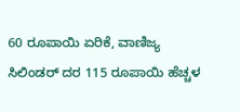60 ರೂಪಾಯಿ ಏರಿಕೆ, ವಾಣಿಜ್ಯ ಸಿಲಿಂಡರ್ ದರ 115 ರೂಪಾಯಿ ಹೆಚ್ಚಳ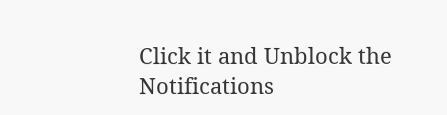Click it and Unblock the Notifications